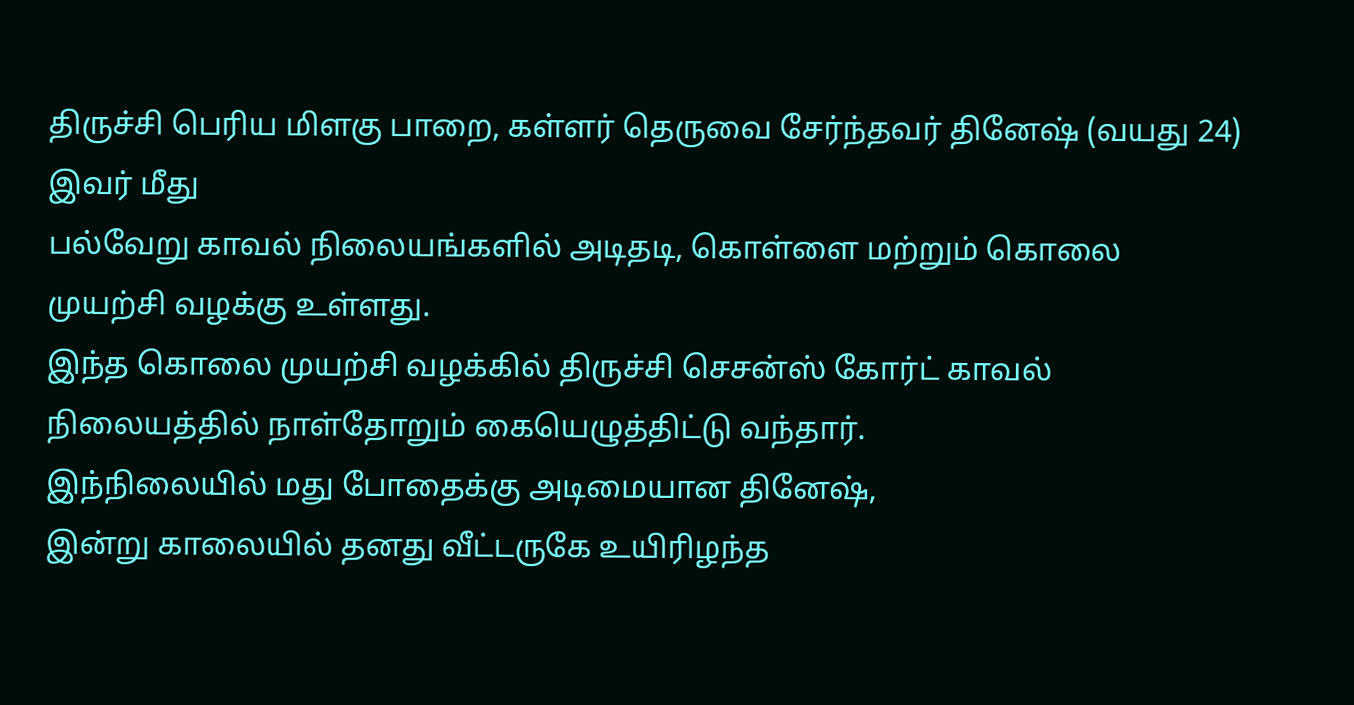திருச்சி பெரிய மிளகு பாறை, கள்ளர் தெருவை சேர்ந்தவர் தினேஷ் (வயது 24)
இவர் மீது
பல்வேறு காவல் நிலையங்களில் அடிதடி, கொள்ளை மற்றும் கொலை முயற்சி வழக்கு உள்ளது.
இந்த கொலை முயற்சி வழக்கில் திருச்சி செசன்ஸ் கோர்ட் காவல் நிலையத்தில் நாள்தோறும் கையெழுத்திட்டு வந்தார்.
இந்நிலையில் மது போதைக்கு அடிமையான தினேஷ்,
இன்று காலையில் தனது வீட்டருகே உயிரிழந்த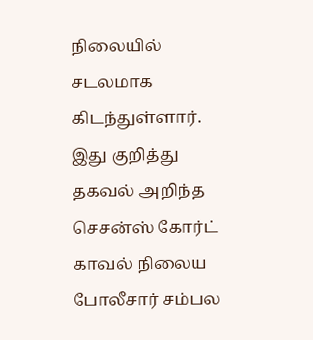நிலையில் சடலமாக கிடந்துள்ளார்.
இது குறித்து தகவல் அறிந்த செசன்ஸ் கோர்ட் காவல் நிலைய போலீசார் சம்பல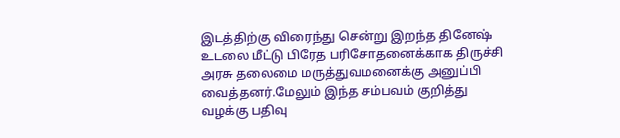இடத்திற்கு விரைந்து சென்று இறந்த தினேஷ் உடலை மீட்டு பிரேத பரிசோதனைக்காக திருச்சி அரசு தலைமை மருத்துவமனைக்கு அனுப்பி வைத்தனர்.மேலும் இந்த சம்பவம் குறித்து வழக்கு பதிவு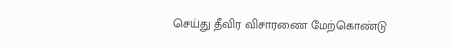செய்து தீவிர விசாரணை மேற்கொண்டு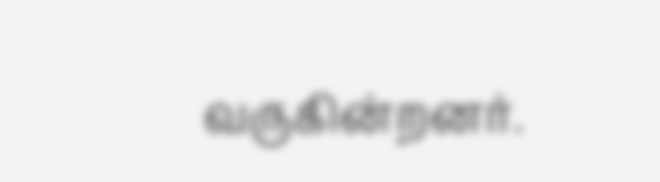வருகின்றனர்.